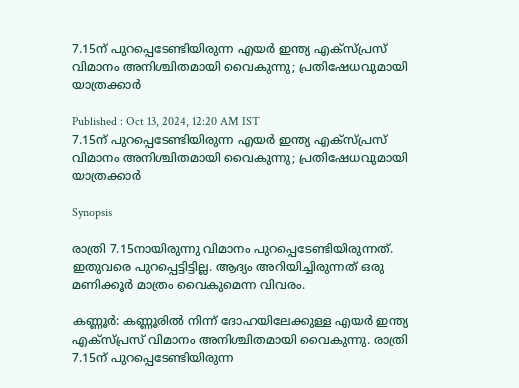7.15ന് പുറപ്പെടേണ്ടിയിരുന്ന എയർ ഇന്ത്യ എക്സ്പ്രസ് വിമാനം അനിശ്ചിതമായി വൈകുന്നു; പ്രതിഷേധവുമായി യാത്രക്കാർ

Published : Oct 13, 2024, 12:20 AM IST
7.15ന് പുറപ്പെടേണ്ടിയിരുന്ന എയർ ഇന്ത്യ എക്സ്പ്രസ് വിമാനം അനിശ്ചിതമായി വൈകുന്നു; പ്രതിഷേധവുമായി യാത്രക്കാർ

Synopsis

രാത്രി 7.15നായിരുന്നു വിമാനം പുറപ്പെടേണ്ടിയിരുന്നത്. ഇതുവരെ പുറപ്പെട്ടിട്ടില്ല. ആദ്യം അറിയിച്ചിരുന്നത് ഒരു മണിക്കൂർ മാത്രം വൈകുമെന്ന വിവരം.

കണ്ണൂർ: കണ്ണൂരിൽ നിന്ന് ദോഹയിലേക്കുള്ള എയർ ഇന്ത്യ എക്സ്പ്രസ് വിമാനം അനിശ്ചിതമായി വൈകുന്നു. രാത്രി 7.15ന് പുറപ്പെടേണ്ടിയിരുന്ന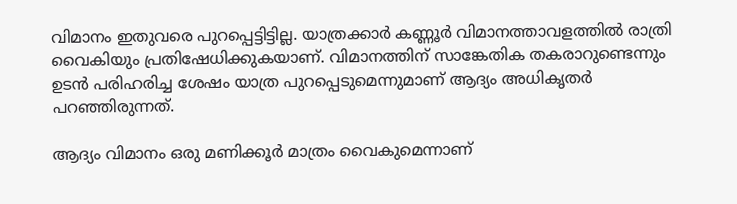വിമാനം ഇതുവരെ പുറപ്പെട്ടിട്ടില്ല. യാത്രക്കാർ കണ്ണൂർ വിമാനത്താവളത്തിൽ രാത്രി വൈകിയും പ്രതിഷേധിക്കുകയാണ്. വിമാനത്തിന് സാങ്കേതിക തകരാറുണ്ടെന്നും ഉടൻ പരിഹരിച്ച ശേഷം യാത്ര പുറപ്പെടുമെന്നുമാണ് ആദ്യം അധികൃതർ പറഞ്ഞിരുന്നത്.

ആദ്യം വിമാനം ഒരു മണിക്കൂർ മാത്രം വൈകുമെന്നാണ്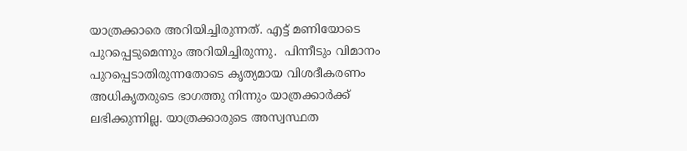യാത്രക്കാരെ അറിയിച്ചിരുന്നത്. എട്ട് മണിയോടെ പുറപ്പെടുമെന്നും അറിയിച്ചിരുന്നു.  പിന്നീടും വിമാനം പുറപ്പെടാതിരുന്നതോടെ കൃത്യമായ വിശദീകരണം അധികൃതരുടെ ഭാഗത്തു നിന്നും യാത്രക്കാർക്ക് ലഭിക്കുന്നില്ല. യാത്രക്കാരുടെ അസ്വസ്ഥത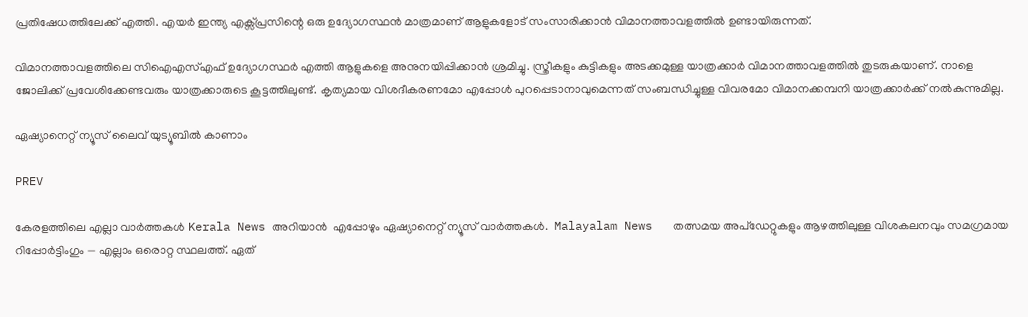പ്രതിഷേധത്തിലേക്ക് എത്തി. എയർ ഇന്ത്യ എക്സ്പ്രസിന്റെ ഒരു ഉദ്യോഗസ്ഥൻ മാത്രമാണ് ആളുകളോട് സംസാരിക്കാൻ വിമാനത്താവളത്തിൽ ഉണ്ടായിരുന്നത്.

വിമാനത്താവളത്തിലെ സിഐഎസ്എഫ് ഉദ്യോഗസ്ഥർ എത്തി ആളുകളെ അനുനയിപ്പിക്കാൻ ശ്രമിച്ചു. സ്ത്രീകളും കുട്ടികളും അടക്കമുള്ള യാത്രക്കാർ വിമാനത്താവളത്തിൽ തുടരുകയാണ്. നാളെ ജോലിക്ക് പ്രവേശിക്കേണ്ടവരും യാത്രക്കാരുടെ കൂട്ടത്തിലുണ്ട്. കൃത്യമായ വിശദീകരണമോ എപ്പോൾ പുറപ്പെടാനാവുമെന്നത് സംബന്ധിച്ചുള്ള വിവരമോ വിമാനക്കമ്പനി യാത്രക്കാർക്ക് നൽകുന്നുമില്ല.

ഏഷ്യാനെറ്റ് ന്യൂസ് ലൈവ് യുട്യൂബിൽ കാണാം

PREV

കേരളത്തിലെ എല്ലാ വാർത്തകൾ Kerala News അറിയാൻ  എപ്പോഴും ഏഷ്യാനെറ്റ് ന്യൂസ് വാർത്തകൾ.  Malayalam News   തത്സമയ അപ്‌ഡേറ്റുകളും ആഴത്തിലുള്ള വിശകലനവും സമഗ്രമായ റിപ്പോർട്ടിംഗും — എല്ലാം ഒരൊറ്റ സ്ഥലത്ത്. ഏത്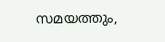സമയത്തും,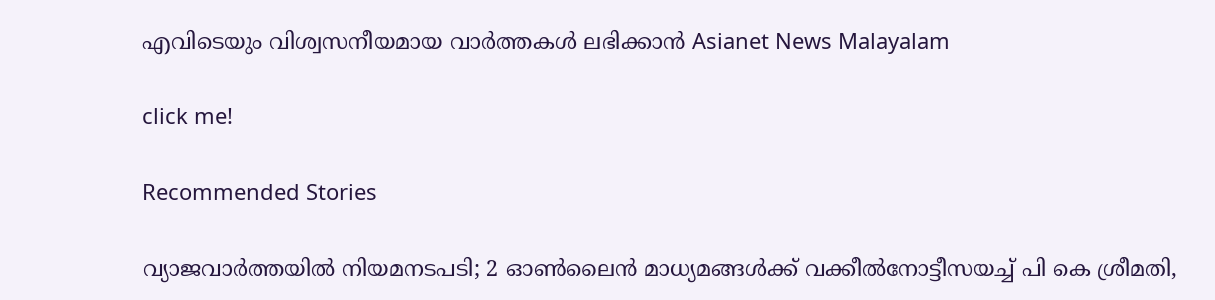എവിടെയും വിശ്വസനീയമായ വാർത്തകൾ ലഭിക്കാൻ Asianet News Malayalam

click me!

Recommended Stories

വ്യാജവാർത്തയിൽ നിയമനടപടി; 2 ഓൺലൈൻ മാധ്യമങ്ങൾക്ക് വക്കീൽനോട്ടീസയച്ച് പി കെ ശ്രീമതി,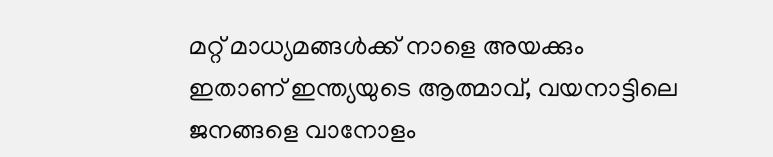മറ്റ് മാധ്യമങ്ങൾക്ക് നാളെ അയക്കും
ഇതാണ് ഇന്ത്യയുടെ ആത്മാവ്, വയനാട്ടിലെ ജനങ്ങളെ വാനോളം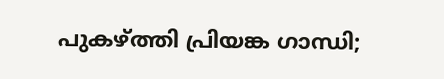പുകഴ്ത്തി പ്രിയങ്ക ഗാന്ധി;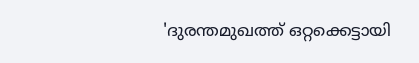'ദുരന്തമുഖത്ത് ഒറ്റക്കെട്ടായി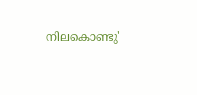നിലകൊണ്ടു'